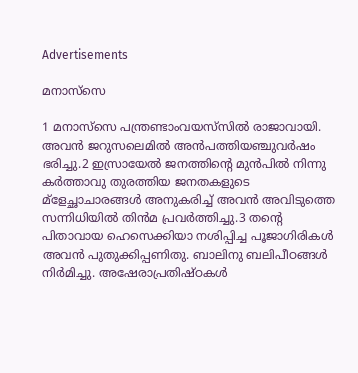Advertisements

മനാസ്‌സെ

1 മനാസ്‌സെ പന്ത്രണ്ടാംവയസ്‌സില്‍ രാജാവായി. അവന്‍ ജറുസലെമില്‍ അന്‍പത്തിയഞ്ചുവര്‍ഷം ഭരിച്ചു.2 ഇസ്രായേല്‍ ജനത്തിന്റെ മുന്‍പില്‍ നിന്നു കര്‍ത്താവു തുരത്തിയ ജനതകളുടെ മ്‌ളേച്ഛാചാരങ്ങള്‍ അനുകരിച്ച് അവന്‍ അവിടുത്തെ സന്നിധിയില്‍ തിന്‍മ പ്രവര്‍ത്തിച്ചു.3 തന്റെ പിതാവായ ഹെസെക്കിയാ നശിപ്പിച്ച പൂജാഗിരികള്‍ അവന്‍ പുതുക്കിപ്പണിതു. ബാലിനു ബലിപീഠങ്ങള്‍ നിര്‍മിച്ചു. അഷേരാപ്രതിഷ്ഠകള്‍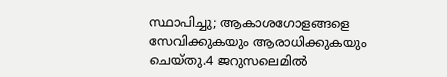സ്ഥാപിച്ചു; ആകാശഗോളങ്ങളെ സേവിക്കുകയും ആരാധിക്കുകയും ചെയ്തു.4 ജറുസലെമില്‍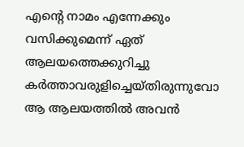എന്റെ നാമം എന്നേക്കും വസിക്കുമെന്ന് ഏത് ആലയത്തെക്കുറിച്ചു കര്‍ത്താവരുളിച്ചെയ്തിരുന്നുവോ ആ ആലയത്തില്‍ അവന്‍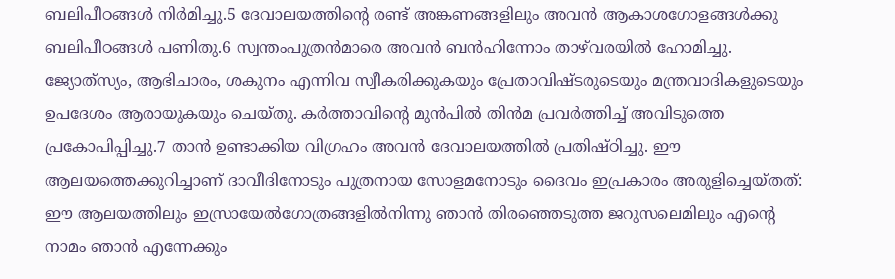ബലിപീഠങ്ങള്‍ നിര്‍മിച്ചു.5 ദേവാലയത്തിന്റെ രണ്ട് അങ്കണങ്ങളിലും അവന്‍ ആകാശഗോളങ്ങള്‍ക്കു ബലിപീഠങ്ങള്‍ പണിതു.6 സ്വന്തംപുത്രന്‍മാരെ അവന്‍ ബന്‍ഹിന്നോം താഴ്‌വരയില്‍ ഹോമിച്ചു. ജ്യോത്‌സ്യം, ആഭിചാരം, ശകുനം എന്നിവ സ്വീകരിക്കുകയും പ്രേതാവിഷ്ടരുടെയും മന്ത്രവാദികളുടെയും ഉപദേശം ആരായുകയും ചെയ്തു. കര്‍ത്താവിന്റെ മുന്‍പില്‍ തിന്‍മ പ്രവര്‍ത്തിച്ച് അവിടുത്തെ പ്രകോപിപ്പിച്ചു.7 താന്‍ ഉണ്ടാക്കിയ വിഗ്രഹം അവന്‍ ദേവാലയത്തില്‍ പ്രതിഷ്ഠിച്ചു. ഈ ആലയത്തെക്കുറിച്ചാണ് ദാവീദിനോടും പുത്രനായ സോളമനോടും ദൈവം ഇപ്രകാരം അരുളിച്ചെയ്തത്: ഈ ആലയത്തിലും ഇസ്രായേല്‍ഗോത്രങ്ങളില്‍നിന്നു ഞാന്‍ തിരഞ്ഞെടുത്ത ജറുസലെമിലും എന്റെ നാമം ഞാന്‍ എന്നേക്കും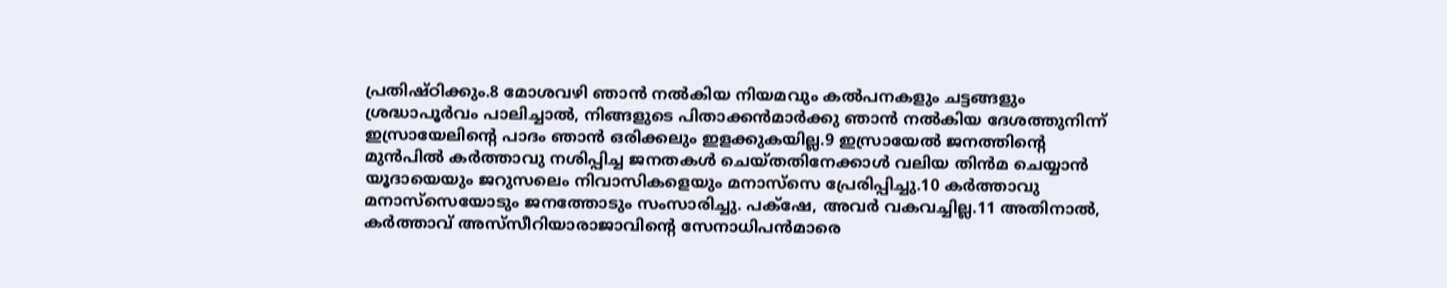പ്രതിഷ്ഠിക്കും.8 മോശവഴി ഞാന്‍ നല്‍കിയ നിയമവും കല്‍പനകളും ചട്ടങ്ങളും ശ്രദ്ധാപൂര്‍വം പാലിച്ചാല്‍, നിങ്ങളുടെ പിതാക്കന്‍മാര്‍ക്കു ഞാന്‍ നല്‍കിയ ദേശത്തുനിന്ന് ഇസ്രായേലിന്റെ പാദം ഞാന്‍ ഒരിക്കലും ഇളക്കുകയില്ല.9 ഇസ്രായേല്‍ ജനത്തിന്റെ മുന്‍പില്‍ കര്‍ത്താവു നശിപ്പിച്ച ജനതകള്‍ ചെയ്തതിനേക്കാള്‍ വലിയ തിന്‍മ ചെയ്യാന്‍ യൂദായെയും ജറുസലെം നിവാസികളെയും മനാസ്‌സെ പ്രേരിപ്പിച്ചു.10 കര്‍ത്താവു മനാസ്‌സെയോടും ജനത്തോടും സംസാരിച്ചു. പക്‌ഷേ, അവര്‍ വകവച്ചില്ല.11 അതിനാല്‍, കര്‍ത്താവ് അസ്‌സീറിയാരാജാവിന്റെ സേനാധിപന്‍മാരെ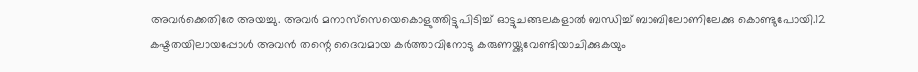അവര്‍ക്കെതിരേ അയച്ചു. അവര്‍ മനാസ്‌സെയെകൊളുത്തിട്ടുപിടിച്ച് ഓട്ടുചങ്ങലകളാല്‍ ബന്ധിച്ച് ബാബിലോണിലേക്കു കൊണ്ടുപോയി.12 കഷ്ടതയിലായപ്പോള്‍ അവന്‍ തന്റെ ദൈവമായ കര്‍ത്താവിനോടു കരുണയ്ക്കുവേണ്ടിയാചിക്കുകയും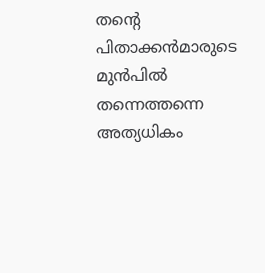തന്റെ പിതാക്കന്‍മാരുടെ മുന്‍പില്‍ തന്നെത്തന്നെ അത്യധികം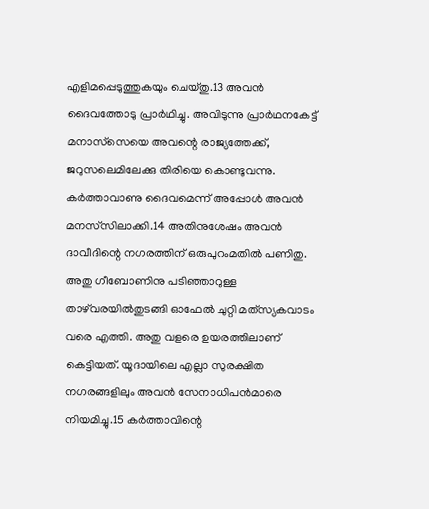എളിമപ്പെടുത്തുകയും ചെയ്തു.13 അവന്‍ ദൈവത്തോടു പ്രാര്‍ഥിച്ചു. അവിടുന്നു പ്രാര്‍ഥനകേട്ട് മനാസ്‌സെയെ അവന്റെ രാജ്യത്തേക്ക്, ജറുസലെമിലേക്കു തിരിയെ കൊണ്ടുവന്നു. കര്‍ത്താവാണു ദൈവമെന്ന് അപ്പോള്‍ അവന്‍ മനസ്‌സിലാക്കി.14 അതിനുശേഷം അവന്‍ ദാവീദിന്റെ നഗരത്തിന് ഒരുപുറംമതില്‍ പണിതു. അതു ഗീബോണിനു പടിഞ്ഞാറുള്ള താഴ്‌വരയില്‍തുടങ്ങി ഓഫേല്‍ ചുറ്റി മത്‌സ്യകവാടം വരെ എത്തി. അതു വളരെ ഉയരത്തിലാണ് കെട്ടിയത്. യൂദായിലെ എല്ലാ സുരക്ഷിത നഗരങ്ങളിലും അവന്‍ സേനാധിപന്‍മാരെ നിയമിച്ചു.15 കര്‍ത്താവിന്റെ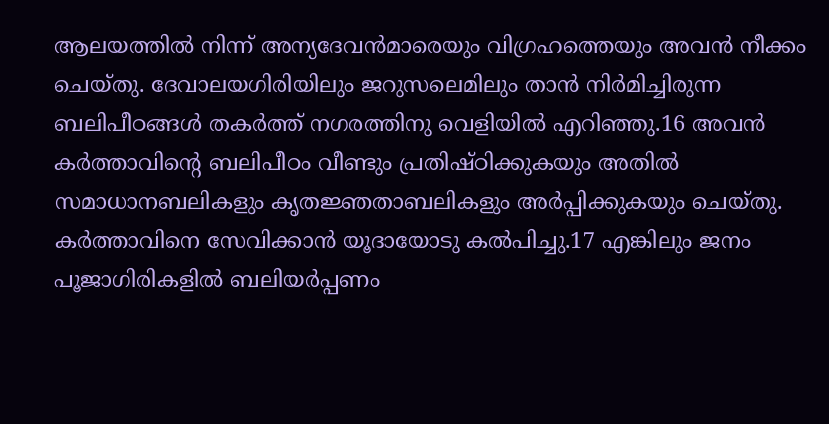ആലയത്തില്‍ നിന്ന് അന്യദേവന്‍മാരെയും വിഗ്രഹത്തെയും അവന്‍ നീക്കം ചെയ്തു. ദേവാലയഗിരിയിലും ജറുസലെമിലും താന്‍ നിര്‍മിച്ചിരുന്ന ബലിപീഠങ്ങള്‍ തകര്‍ത്ത് നഗരത്തിനു വെളിയില്‍ എറിഞ്ഞു.16 അവന്‍ കര്‍ത്താവിന്റെ ബലിപീഠം വീണ്ടും പ്രതിഷ്ഠിക്കുകയും അതില്‍ സമാധാനബലികളും കൃതജ്ഞതാബലികളും അര്‍പ്പിക്കുകയും ചെയ്തു. കര്‍ത്താവിനെ സേവിക്കാന്‍ യൂദായോടു കല്‍പിച്ചു.17 എങ്കിലും ജനം പൂജാഗിരികളില്‍ ബലിയര്‍പ്പണം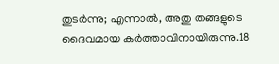തുടര്‍ന്നു; എന്നാല്‍, അതു തങ്ങളുടെ ദൈവമായ കര്‍ത്താവിനായിരുന്നു.18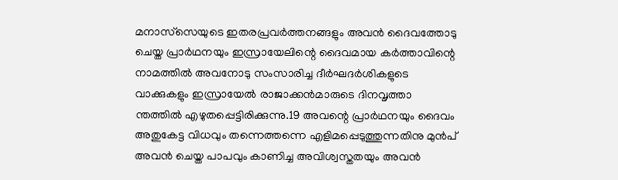മനാസ്‌സെയുടെ ഇതരപ്രവര്‍ത്തനങ്ങളും അവന്‍ ദൈവത്തോടു ചെയ്ത പ്രാര്‍ഥനയും ഇസ്രായേലിന്റെ ദൈവമായ കര്‍ത്താവിന്റെ നാമത്തില്‍ അവനോടു സംസാരിച്ച ദീര്‍ഘദര്‍ശികളുടെ വാക്കുകളും ഇസ്രായേല്‍ രാജാക്കന്‍മാരുടെ ദിനവൃത്താ ന്തത്തില്‍ എഴുതപ്പെട്ടിരിക്കുന്നു.19 അവന്റെ പ്രാര്‍ഥനയും ദൈവം അതുകേട്ട വിധവും തന്നെത്തന്നെ എളിമപ്പെടുത്തുന്നതിനു മുന്‍പ് അവന്‍ ചെയ്ത പാപവും കാണിച്ച അവിശ്വസ്തതയും അവന്‍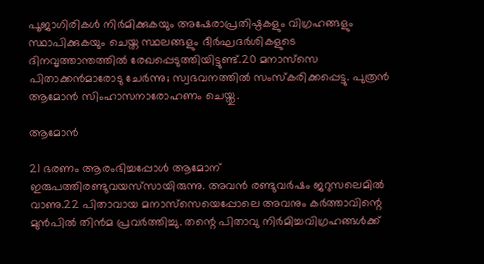പൂജാഗിരികള്‍ നിര്‍മിക്കുകയും അഷേരാപ്രതിഷ്ഠകളും വിഗ്രഹങ്ങളും സ്ഥാപിക്കുകയും ചെയ്ത സ്ഥലങ്ങളും ദീര്‍ഘദര്‍ശികളുടെ ദിനവൃത്താന്തത്തില്‍ രേഖപ്പെടുത്തിയിട്ടുണ്ട്.20 മനാസ്‌സെ പിതാക്കന്‍മാരോടു ചേര്‍ന്നു; സ്വഭവനത്തില്‍ സംസ്‌കരിക്കപ്പെട്ടു. പുത്രന്‍ ആമോന്‍ സിംഹാസനാരോഹണം ചെയ്തു.

ആമോന്‍

21 ഭരണം ആരംഭിച്ചപ്പോള്‍ ആമോന് ഇരുപത്തിരണ്ടുവയസ്‌സായിരുന്നു. അവന്‍ രണ്ടുവര്‍ഷം ജറുസലെമില്‍ വാണു.22 പിതാവായ മനാസ്‌സെയെപ്പോലെ അവനും കര്‍ത്താവിന്റെ മുന്‍പില്‍ തിന്‍മ പ്രവര്‍ത്തിച്ചു. തന്റെ പിതാവു നിര്‍മിച്ചവിഗ്രഹങ്ങള്‍ക്ക്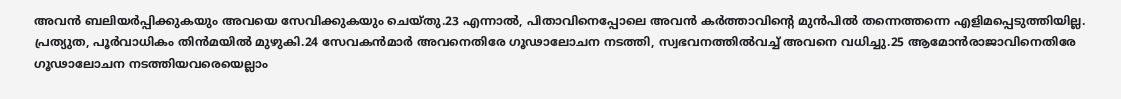അവന്‍ ബലിയര്‍പ്പിക്കുകയും അവയെ സേവിക്കുകയും ചെയ്തു.23 എന്നാല്‍, പിതാവിനെപ്പോലെ അവന്‍ കര്‍ത്താവിന്റെ മുന്‍പില്‍ തന്നെത്തന്നെ എളിമപ്പെടുത്തിയില്ല. പ്രത്യുത, പൂര്‍വാധികം തിന്‍മയില്‍ മുഴുകി.24 സേവകന്‍മാര്‍ അവനെതിരേ ഗൂഢാലോചന നടത്തി, സ്വഭവനത്തില്‍വച്ച് അവനെ വധിച്ചു.25 ആമോന്‍രാജാവിനെതിരേ ഗൂഢാലോചന നടത്തിയവരെയെല്ലാം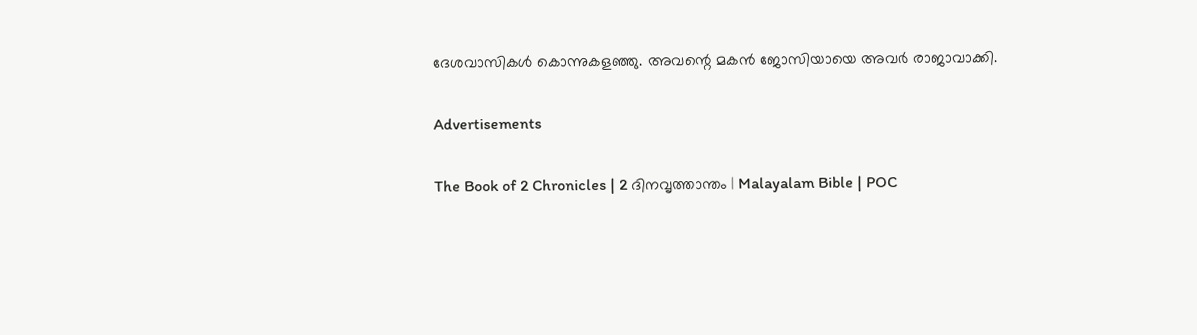ദേശവാസികള്‍ കൊന്നുകളഞ്ഞു. അവന്റെ മകന്‍ ജോസിയായെ അവര്‍ രാജാവാക്കി.

Advertisements

The Book of 2 Chronicles | 2 ദിനവൃത്താന്തം | Malayalam Bible | POC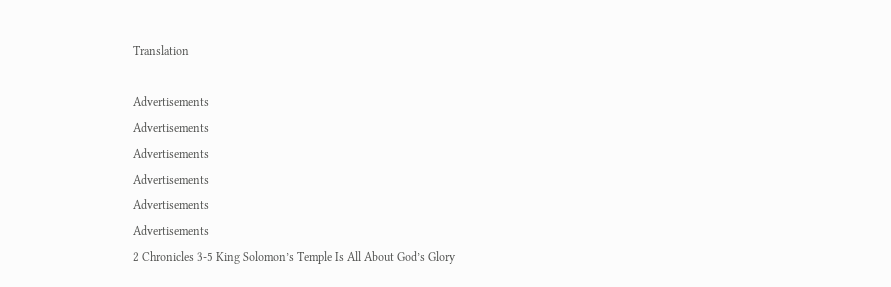Translation

Advertisements
Advertisements
Advertisements
Advertisements
Advertisements
Advertisements
2 Chronicles 3-5 King Solomon’s Temple Is All About God’s Glory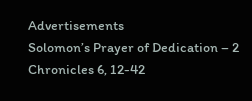Advertisements
Solomon’s Prayer of Dedication – 2 Chronicles 6, 12-42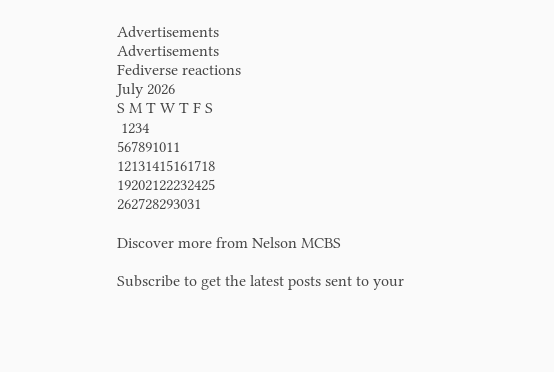Advertisements
Advertisements
Fediverse reactions
July 2026
S M T W T F S
 1234
567891011
12131415161718
19202122232425
262728293031

Discover more from Nelson MCBS

Subscribe to get the latest posts sent to your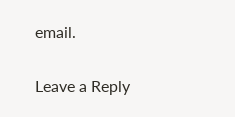email.

Leave a Reply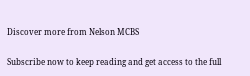Discover more from Nelson MCBS

Subscribe now to keep reading and get access to the full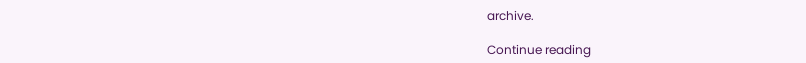archive.

Continue reading